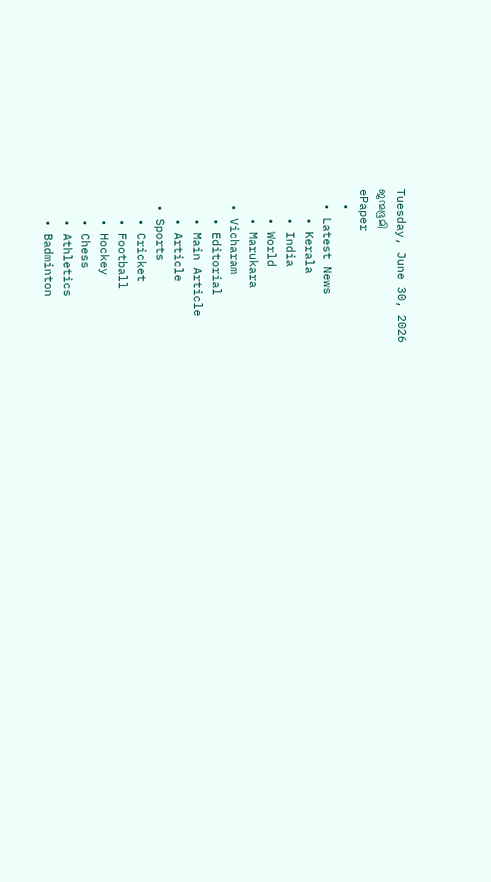Tuesday, June 30, 2026
ജന്മഭൂമി
ePaper
  •
  • Latest News
    • Kerala
    • India
    • World
    • Marukara
  • Vicharam
    • Editorial
    • Main Article
    • Article
  • Sports
    • Cricket
    • Football
    • Hockey
    • Chess
    • Athletics
    • Badminton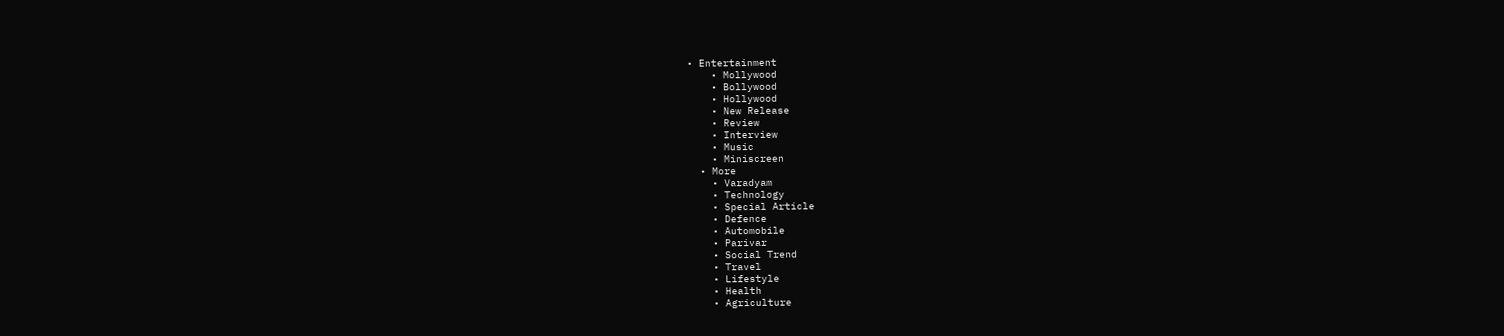• Entertainment
    • Mollywood
    • Bollywood
    • Hollywood
    • New Release
    • Review
    • Interview
    • Music
    • Miniscreen
  • More
    • Varadyam
    • Technology
    • Special Article
    • Defence
    • Automobile
    • Parivar
    • Social Trend
    • Travel
    • Lifestyle
    • Health
    • Agriculture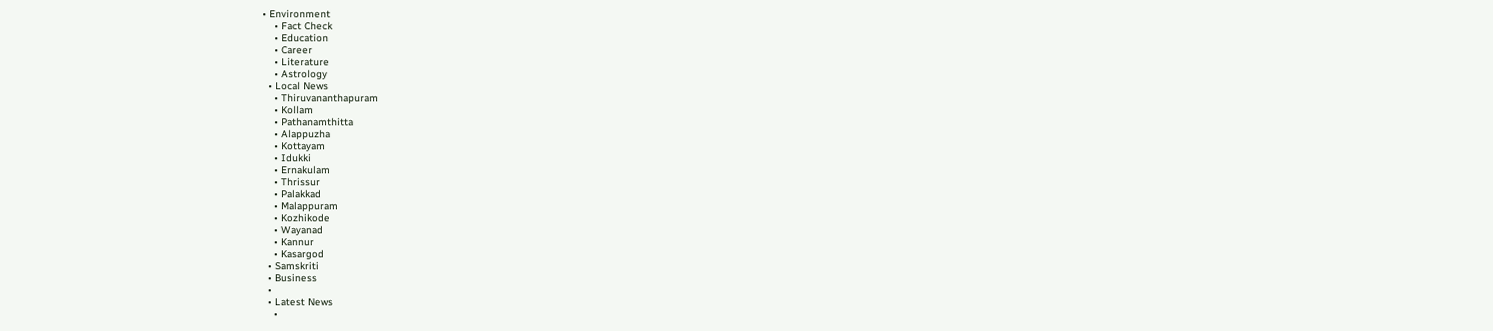• Environment
    • Fact Check
    • Education
    • Career
    • Literature
    • Astrology
  • Local News
    • Thiruvananthapuram
    • Kollam
    • Pathanamthitta
    • Alappuzha
    • Kottayam
    • Idukki
    • Ernakulam
    • Thrissur
    • Palakkad
    • Malappuram
    • Kozhikode
    • Wayanad
    • Kannur
    • Kasargod
  • Samskriti
  • Business
  •
  • Latest News
    •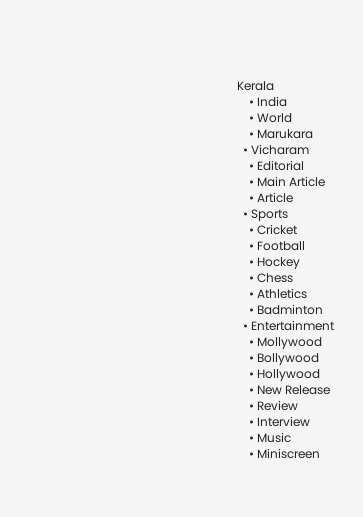Kerala
    • India
    • World
    • Marukara
  • Vicharam
    • Editorial
    • Main Article
    • Article
  • Sports
    • Cricket
    • Football
    • Hockey
    • Chess
    • Athletics
    • Badminton
  • Entertainment
    • Mollywood
    • Bollywood
    • Hollywood
    • New Release
    • Review
    • Interview
    • Music
    • Miniscreen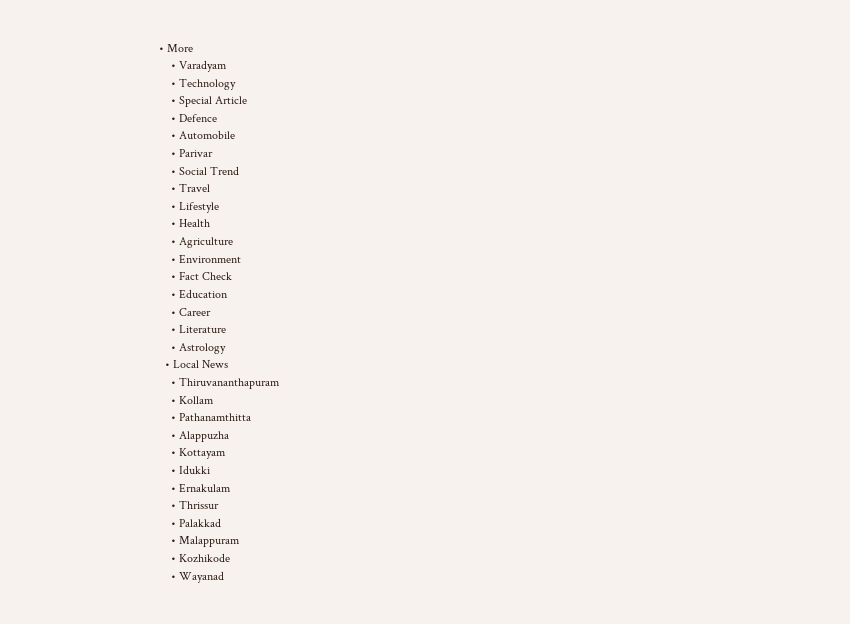• More
    • Varadyam
    • Technology
    • Special Article
    • Defence
    • Automobile
    • Parivar
    • Social Trend
    • Travel
    • Lifestyle
    • Health
    • Agriculture
    • Environment
    • Fact Check
    • Education
    • Career
    • Literature
    • Astrology
  • Local News
    • Thiruvananthapuram
    • Kollam
    • Pathanamthitta
    • Alappuzha
    • Kottayam
    • Idukki
    • Ernakulam
    • Thrissur
    • Palakkad
    • Malappuram
    • Kozhikode
    • Wayanad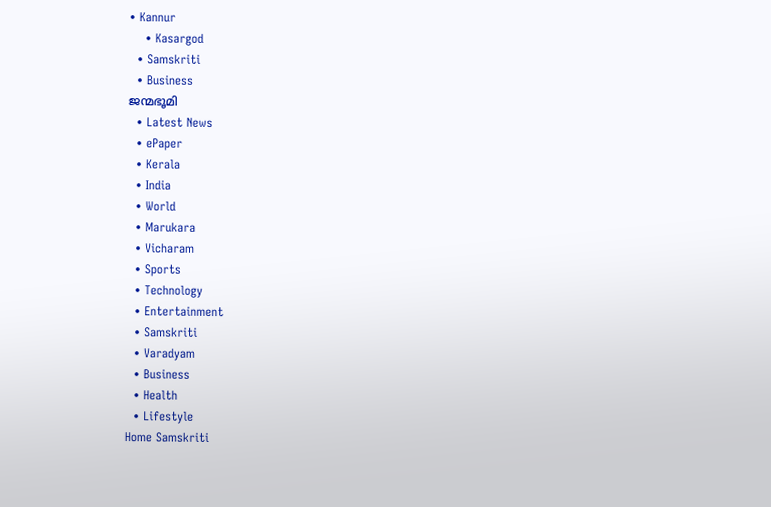• Kannur
    • Kasargod
  • Samskriti
  • Business
ജന്മഭൂമി
  • Latest News
  • ePaper
  • Kerala
  • India
  • World
  • Marukara
  • Vicharam
  • Sports
  • Technology
  • Entertainment
  • Samskriti
  • Varadyam
  • Business
  • Health
  • Lifestyle
Home Samskriti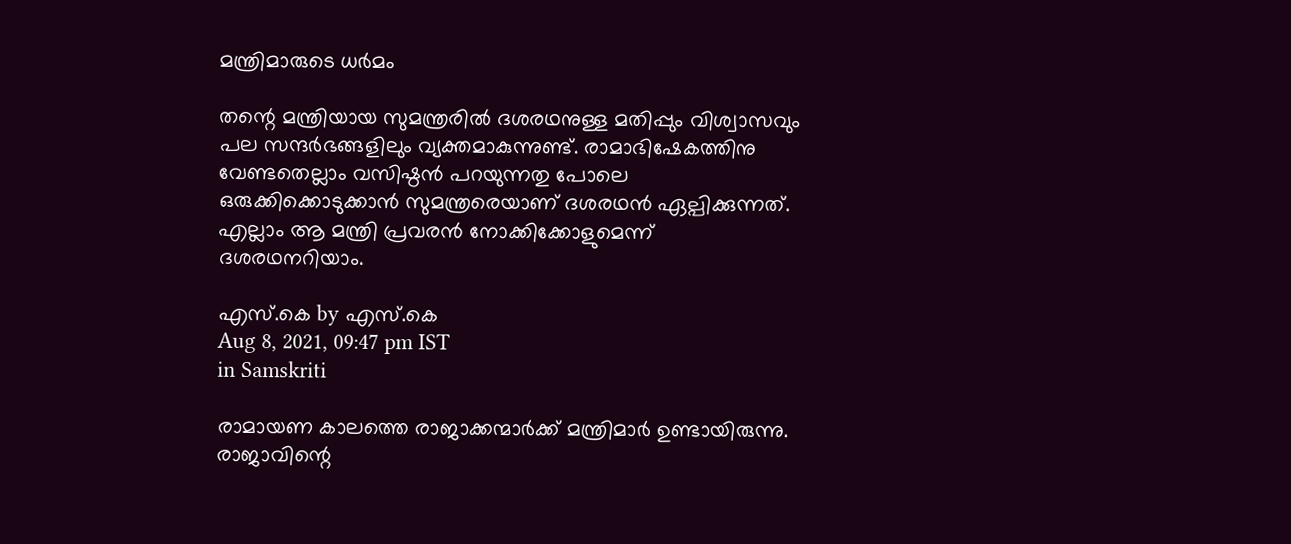മന്ത്രിമാരുടെ ധര്‍മം

തന്റെ മന്ത്രിയായ സുമന്ത്രരില്‍ ദശരഥനുള്ള മതിപ്പും വിശ്വാസവും പല സന്ദര്‍ഭങ്ങളിലും വ്യക്തമാകുന്നുണ്ട്. രാമാഭിഷേകത്തിനു വേണ്ടതെല്ലാം വസിഷ്ഠന്‍ പറയുന്നതു പോലെ ഒരുക്കിക്കൊടുക്കാന്‍ സുമന്ത്രരെയാണ് ദശരഥന്‍ ഏല്പിക്കുന്നത്. എല്ലാം ആ മന്ത്രി പ്രവരന്‍ നോക്കിക്കോളുമെന്ന് ദശരഥനറിയാം.

എസ്.കെ by എസ്.കെ
Aug 8, 2021, 09:47 pm IST
in Samskriti

രാമായണ കാലത്തെ രാജാക്കന്മാര്‍ക്ക് മന്ത്രിമാര്‍ ഉണ്ടായിരുന്നു. രാജാവിന്റെ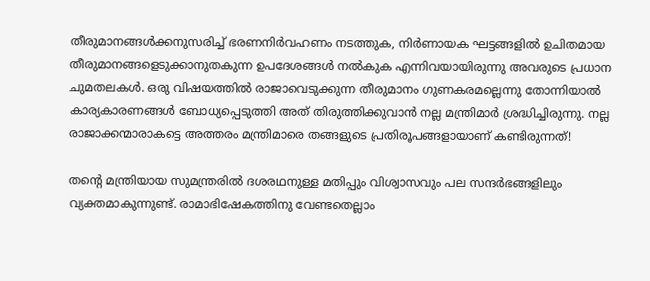തീരുമാനങ്ങള്‍ക്കനുസരിച്ച് ഭരണനിര്‍വഹണം നടത്തുക, നിര്‍ണായക ഘട്ടങ്ങളില്‍ ഉചിതമായ തീരുമാനങ്ങളെടുക്കാനുതകുന്ന ഉപദേശങ്ങള്‍ നല്‍കുക എന്നിവയായിരുന്നു അവരുടെ പ്രധാന ചുമതലകള്‍. ഒരു വിഷയത്തില്‍ രാജാവെടുക്കുന്ന തീരുമാനം ഗുണകരമല്ലെന്നു തോന്നിയാല്‍ കാര്യകാരണങ്ങള്‍ ബോധ്യപ്പെടുത്തി അത് തിരുത്തിക്കുവാന്‍ നല്ല മന്ത്രിമാര്‍ ശ്രദ്ധിച്ചിരുന്നു. നല്ല രാജാക്കന്മാരാകട്ടെ അത്തരം മന്ത്രിമാരെ തങ്ങളുടെ പ്രതിരൂപങ്ങളായാണ് കണ്ടിരുന്നത്!

തന്റെ മന്ത്രിയായ സുമന്ത്രരില്‍ ദശരഥനുള്ള മതിപ്പും വിശ്വാസവും പല സന്ദര്‍ഭങ്ങളിലും വ്യക്തമാകുന്നുണ്ട്. രാമാഭിഷേകത്തിനു വേണ്ടതെല്ലാം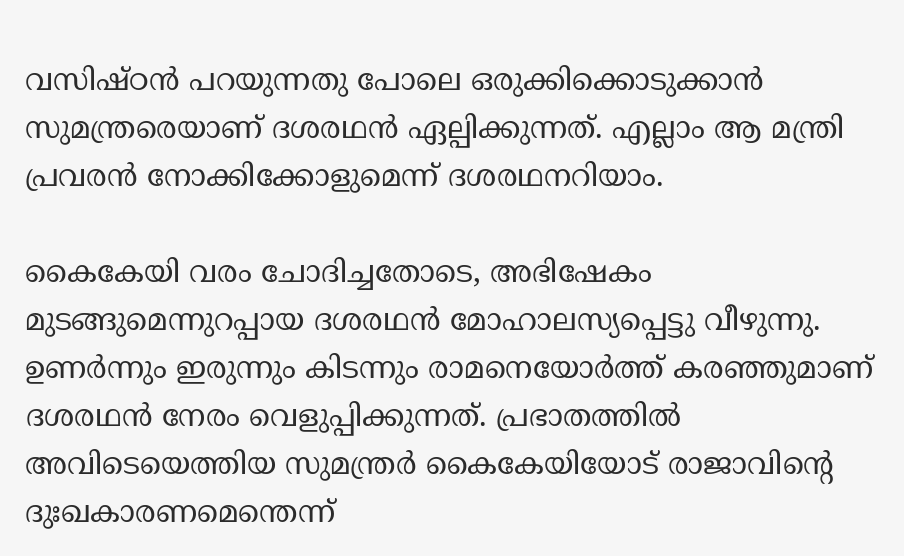വസിഷ്ഠന്‍ പറയുന്നതു പോലെ ഒരുക്കിക്കൊടുക്കാന്‍ സുമന്ത്രരെയാണ് ദശരഥന്‍ ഏല്പിക്കുന്നത്. എല്ലാം ആ മന്ത്രി പ്രവരന്‍ നോക്കിക്കോളുമെന്ന് ദശരഥനറിയാം.

കൈകേയി വരം ചോദിച്ചതോടെ, അഭിഷേകം മുടങ്ങുമെന്നുറപ്പായ ദശരഥന്‍ മോഹാലസ്യപ്പെട്ടു വീഴുന്നു. ഉണര്‍ന്നും ഇരുന്നും കിടന്നും രാമനെയോര്‍ത്ത് കരഞ്ഞുമാണ് ദശരഥന്‍ നേരം വെളുപ്പിക്കുന്നത്. പ്രഭാതത്തില്‍ അവിടെയെത്തിയ സുമന്ത്രര്‍ കൈകേയിയോട് രാജാവിന്റെ ദുഃഖകാരണമെന്തെന്ന്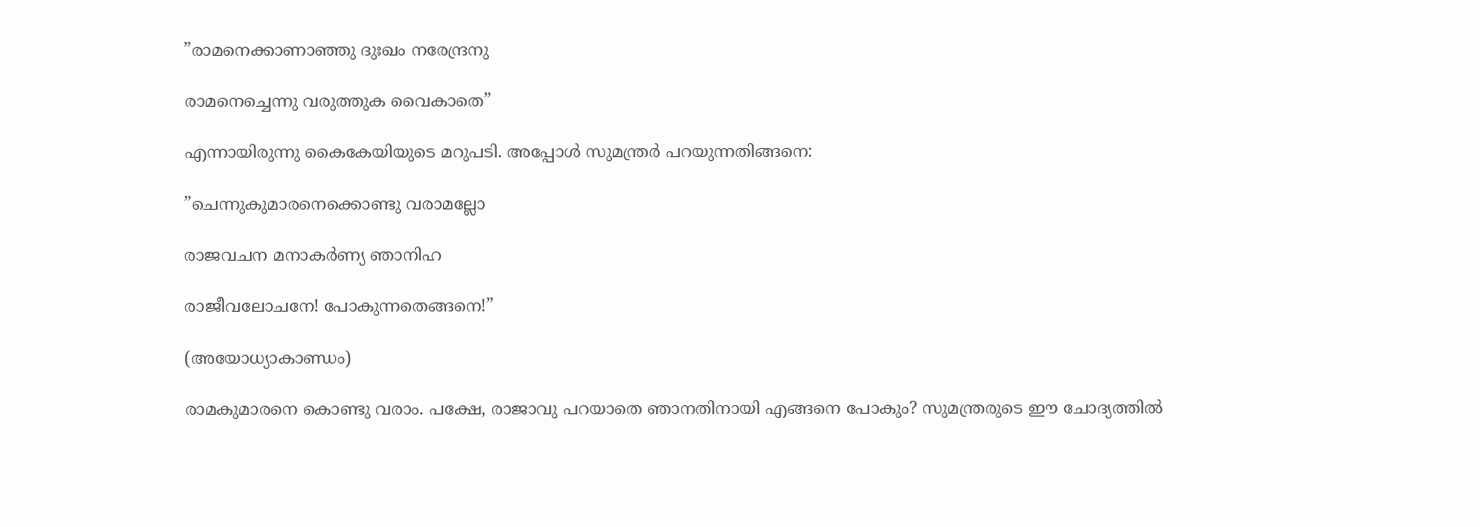”രാമനെക്കാണാഞ്ഞു ദുഃഖം നരേന്ദ്രനു

രാമനെച്ചെന്നു വരുത്തുക വൈകാതെ”

എന്നായിരുന്നു കൈകേയിയുടെ മറുപടി. അപ്പോള്‍ സുമന്ത്രര്‍ പറയുന്നതിങ്ങനെ:

”ചെന്നുകുമാരനെക്കൊണ്ടു വരാമല്ലോ

രാജവചന മനാകര്‍ണ്യ ഞാനിഹ

രാജീവലോചനേ! പോകുന്നതെങ്ങനെ!”

(അയോധ്യാകാണ്ഡം)

രാമകുമാരനെ കൊണ്ടു വരാം. പക്ഷേ, രാജാവു പറയാതെ ഞാനതിനായി എങ്ങനെ പോകും? സുമന്ത്രരുടെ ഈ ചോദ്യത്തില്‍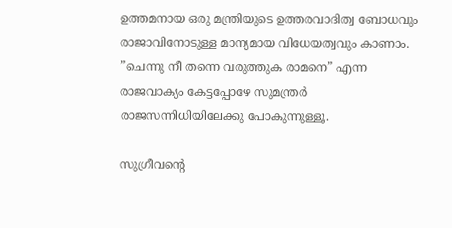ഉത്തമനായ ഒരു മന്ത്രിയുടെ ഉത്തരവാദിത്വ ബോധവും രാജാവിനോടുള്ള മാന്യമായ വിധേയത്വവും കാണാം. ”ചെന്നു നീ തന്നെ വരുത്തുക രാമനെ” എന്ന രാജവാക്യം കേട്ടപ്പോഴേ സുമന്ത്രര്‍ രാജസന്നിധിയിലേക്കു പോകുന്നുള്ളൂ.

സുഗ്രീവന്റെ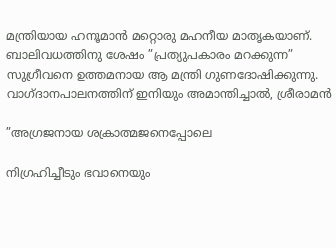മന്ത്രിയായ ഹനൂമാന്‍ മറ്റൊരു മഹനീയ മാതൃകയാണ്. ബാലിവധത്തിനു ശേഷം ”പ്രത്യുപകാരം മറക്കുന്ന” സുഗ്രീവനെ ഉത്തമനായ ആ മന്ത്രി ഗുണദോഷിക്കുന്നു. വാഗ്ദാനപാലനത്തിന് ഇനിയും അമാന്തിച്ചാല്‍, ശ്രീരാമന്‍

”അഗ്രജനായ ശക്രാത്മജനെപ്പോലെ

നിഗ്രഹിച്ചീടും ഭവാനെയും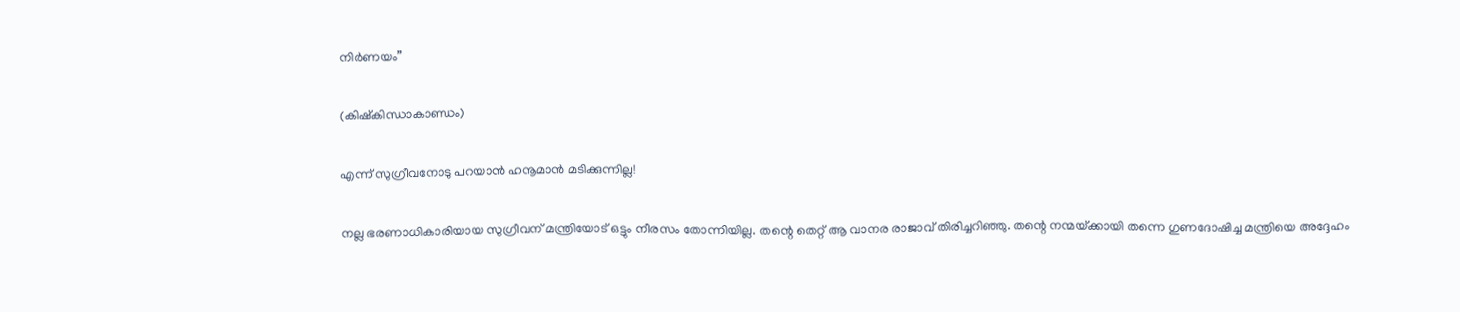നിര്‍ണയം”

(കിഷ്‌കിന്ധാകാണ്ഡം)

എന്ന് സുഗ്രീവനോടു പറയാന്‍ ഹനൂമാന്‍ മടിക്കുന്നില്ല!

നല്ല ഭരണാധികാരിയായ സുഗ്രീവന് മന്ത്രിയോട് ഒട്ടും നീരസം തോന്നിയില്ല. തന്റെ തെറ്റ് ആ വാനര രാജാവ് തിരിച്ചറിഞ്ഞു. തന്റെ നന്മയ്‌ക്കായി തന്നെ ഗുണദോഷിച്ച മന്ത്രിയെ അദ്ദേഹം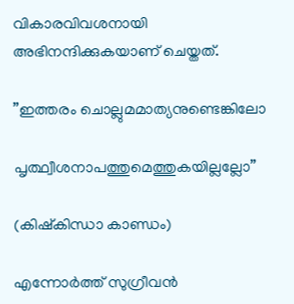വികാരവിവശനായി അഭിനന്ദിക്കുകയാണ് ചെയ്തത്.

”ഇത്തരം ചൊല്ലുമമാത്യനുണ്ടെങ്കിലോ

പൃത്ഥ്വീശനാപത്തുമെത്തുകയില്ലല്ലോ”

(കിഷ്‌കിന്ധാ കാണ്ഡം)

എന്നോര്‍ത്ത് സുഗ്രീവന്‍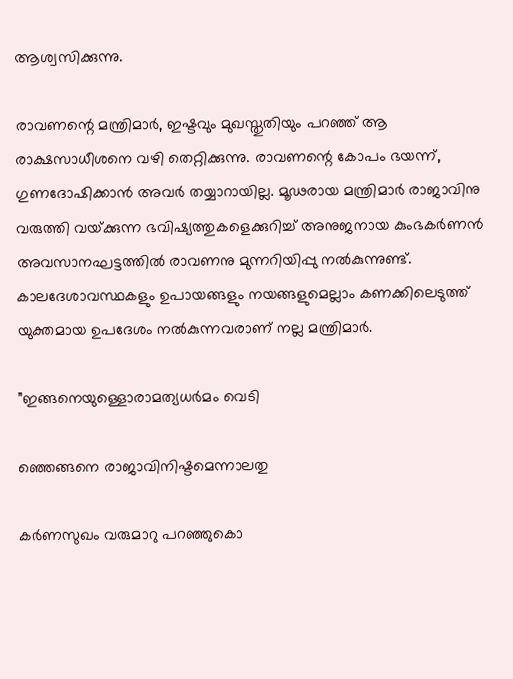ആശ്വസിക്കുന്നു.

രാവണന്റെ മന്ത്രിമാര്‍, ഇഷ്ടവും മുഖസ്തുതിയും പറഞ്ഞ് ആ രാക്ഷസാധീശനെ വഴി തെറ്റിക്കുന്നു. രാവണന്റെ കോപം ഭയന്ന്, ഗുണദോഷിക്കാന്‍ അവര്‍ തയ്യാറായില്ല. മൂഢരായ മന്ത്രിമാര്‍ രാജാവിനു വരുത്തി വയ്‌ക്കുന്ന ഭവിഷ്യത്തുകളെക്കുറിച്ച് അനുജനായ കുംഭകര്‍ണന്‍ അവസാനഘട്ടത്തില്‍ രാവണനു മുന്നറിയിപ്പു നല്‍കുന്നുണ്ട്. കാലദേശാവസ്ഥകളും ഉപായങ്ങളും നയങ്ങളുമെല്ലാം കണക്കിലെടുത്ത് യുക്തമായ ഉപദേശം നല്‍കുന്നവരാണ് നല്ല മന്ത്രിമാര്‍.

”ഇങ്ങനെയുള്ളൊരാമത്യധര്‍മം വെടി

ഞ്ഞെങ്ങനെ രാജാവിനിഷ്ടമെന്നാലതു

കര്‍ണസുഖം വരുമാറു പറഞ്ഞുകൊ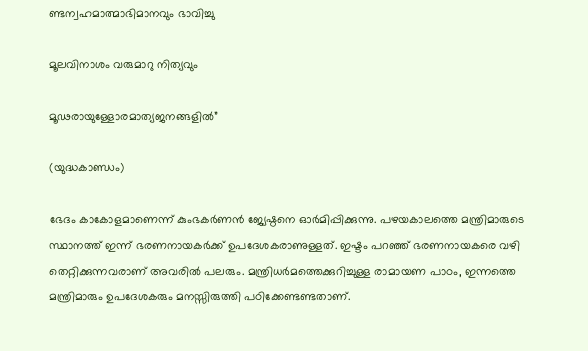ണ്ടന്വഹമാത്മാഭിമാനവും ഭാവിച്ചു

മൂലവിനാശം വരുമാറു നിത്യവും

മൂഢരായുള്ളോരമാത്യജനങ്ങളില്‍”

(യുദ്ധകാണ്ഡം)

ഭേദം കാകോളമാണെന്ന് കുംഭകര്‍ണന്‍ ജ്യേഷ്ഠനെ ഓര്‍മിപ്പിക്കുന്നു. പഴയകാലത്തെ മന്ത്രിമാരുടെ സ്ഥാനത്ത് ഇന്ന് ഭരണനായകര്‍ക്ക് ഉപദേശകരാണുള്ളത്. ഇഷ്ടം പറഞ്ഞ് ഭരണനായകരെ വഴി തെറ്റിക്കുന്നവരാണ് അവരില്‍ പലരും. മന്ത്രിധര്‍മത്തെക്കുറിച്ചുള്ള രാമായണ പാഠം, ഇന്നത്തെ മന്ത്രിമാരും ഉപദേശകരും മനസ്സിരുത്തി പഠിക്കേണ്ടണ്ടതാണ്.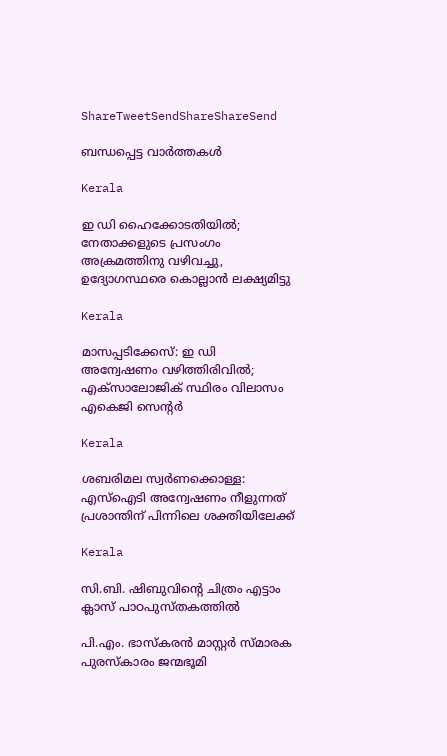ShareTweetSendShareShareSend

ബന്ധപ്പെട്ട വാര്‍ത്തകള്‍

Kerala

ഇ ഡി ഹൈക്കോടതിയില്‍; നേതാക്കളുടെ പ്രസംഗം അക്രമത്തിനു വഴിവച്ചു, ഉദ്യോഗസ്ഥരെ കൊല്ലാന്‍ ലക്ഷ്യമിട്ടു

Kerala

മാസപ്പടിക്കേസ്: ഇ ഡി അന്വേഷണം വഴിത്തിരിവില്‍; എക്‌സാലോജിക് സ്ഥിരം വിലാസം എകെജി സെന്റര്‍

Kerala

ശബരിമല സ്വര്‍ണക്കൊള്ള: എസ്‌ഐടി അന്വേഷണം നീളുന്നത് പ്രശാന്തിന് പിന്നിലെ ശക്തിയിലേക്ക്

Kerala

സി.ബി. ഷിബുവിന്റെ ചിത്രം എട്ടാം ക്ലാസ് പാഠപുസ്തകത്തില്‍

പി.എം. ഭാസ്‌കരന്‍ മാസ്റ്റര്‍ സ്മാരക പുരസ്‌കാരം ജന്മഭൂമി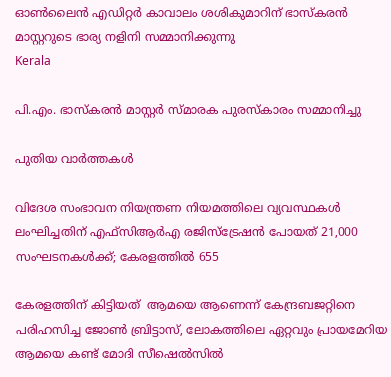ഓണ്‍ലൈന്‍ എഡിറ്റര്‍ കാവാലം ശശികുമാറിന് ഭാസ്‌കരന്‍ മാസ്റ്ററുടെ ഭാര്യ നളിനി സമ്മാനിക്കുന്നു
Kerala

പി.എം. ഭാസ്‌കരന്‍ മാസ്റ്റര്‍ സ്മാരക പുരസ്‌കാരം സമ്മാനിച്ചു

പുതിയ വാര്‍ത്തകള്‍

വിദേശ സംഭാവന നിയന്ത്രണ നിയമത്തിലെ വ്യവസ്ഥകള്‍ ലംഘിച്ചതിന് എഫ്‌സിആര്‍എ രജിസ്‌ട്രേഷന്‍ പോയത് 21,000 സംഘടനകള്‍ക്ക്; കേരളത്തില്‍ 655

കേരളത്തിന് കിട്ടിയത്  ആമയെ ആണെന്ന് കേന്ദ്രബജറ്റിനെ പരിഹസിച്ച ജോണ്‍ ബ്രിട്ടാസ്, ലോകത്തിലെ ഏറ്റവും പ്രായമേറിയ ആമയെ കണ്ട് മോദി സീഷെല്‍സില്‍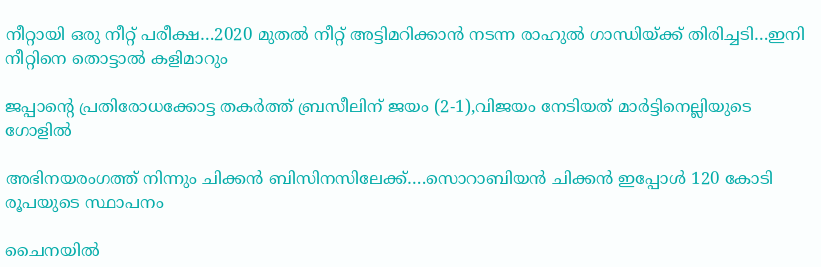നീറ്റായി ഒരു നീറ്റ് പരീക്ഷ…2020 മുതല്‍ നീറ്റ് അട്ടിമറിക്കാന്‍ നടന്ന രാഹുല്‍ ഗാന്ധിയ്‌ക്ക് തിരിച്ചടി…ഇനി നീറ്റിനെ തൊട്ടാല്‍ കളിമാറും

ജപ്പാന്റെ പ്രതിരോധക്കോട്ട തകര്‍ത്ത് ബ്രസീലിന് ജയം (2-1),വിജയം നേടിയത് മാര്‍ട്ടിനെല്ലിയുടെ ഗോളില്‍

അഭിനയരംഗത്ത് നിന്നും ചിക്കന്‍ ബിസിനസിലേക്ക്….സൊറാബിയന്‍ ചിക്കന്‍ ഇപ്പോള്‍ 120 കോടി രൂപയുടെ സ്ഥാപനം

ചൈനയില്‍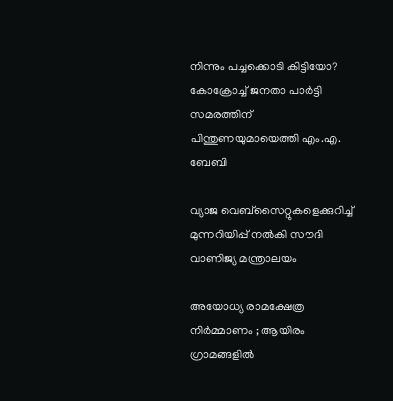നിന്നും പച്ചക്കൊടി കിട്ടിയോ? കോക്രോച്ച് ജനതാ പാര്‍ട്ടി സമരത്തിന് പിന്തുണയുമായെത്തി എം.എ. ബേബി

വ്യാജ വെബ്സൈറ്റുകളെക്കുറിച്ച് മുന്നറിയിപ്പ് നൽകി സൗദി വാണിജ്യ മന്ത്രാലയം

അയോധ്യ രാമക്ഷേത്ര നിർമ്മാണം ; ആയിരം ഗ്രാമങ്ങളിൽ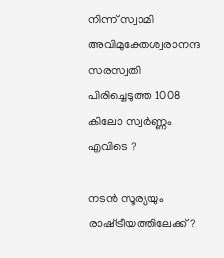നിന്ന് സ്വാമി അവിമുക്തേശ്വരാനന്ദ സരസ്വതി പിരിച്ചെടുത്ത 1008 കിലോ സ്വർണ്ണം എവിടെ ?

നടന്‍ സൂര്യയും രാഷ്‌ട്രീയത്തിലേക്ക്?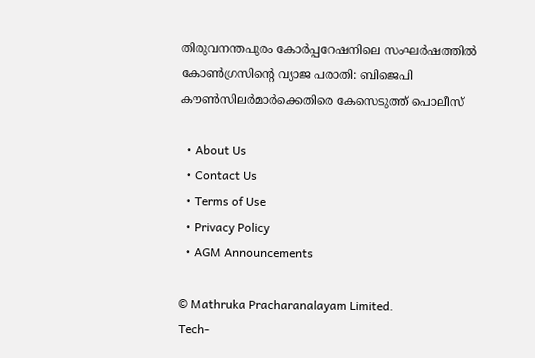തിരുവനന്തപുരം കോര്‍പ്പറേഷനിലെ സംഘര്‍ഷത്തില്‍ കോണ്‍ഗ്രസിന്റെ വ്യാജ പരാതി: ബിജെപി കൗണ്‍സിലര്‍മാര്‍ക്കെതിരെ കേസെടുത്ത് പൊലീസ്

  • About Us
  • Contact Us
  • Terms of Use
  • Privacy Policy
  • AGM Announcements

© Mathruka Pracharanalayam Limited.
Tech-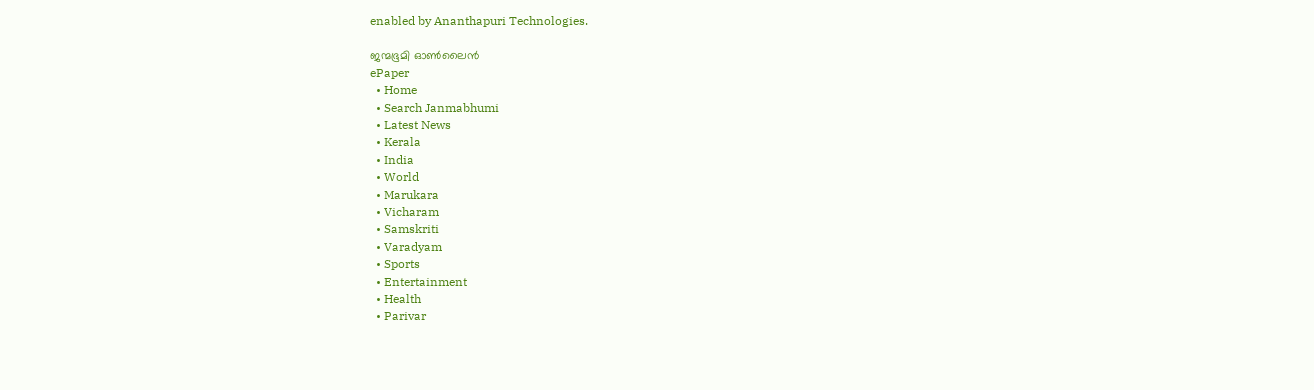enabled by Ananthapuri Technologies.

ജന്മഭൂമി ഓണ്‍ലൈന്‍
ePaper
  • Home
  • Search Janmabhumi
  • Latest News
  • Kerala
  • India
  • World
  • Marukara
  • Vicharam
  • Samskriti
  • Varadyam
  • Sports
  • Entertainment
  • Health
  • Parivar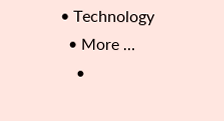• Technology
  • More …
    •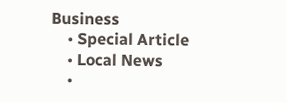Business
    • Special Article
    • Local News
    •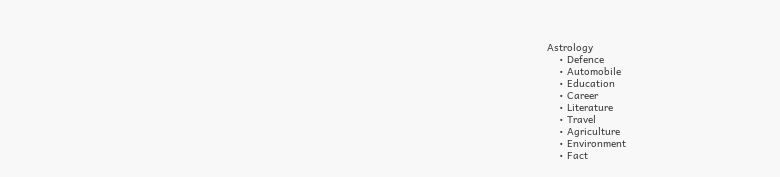Astrology
    • Defence
    • Automobile
    • Education
    • Career
    • Literature
    • Travel
    • Agriculture
    • Environment
    • Fact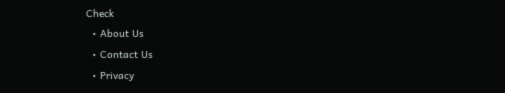Check
  • About Us
  • Contact Us
  • Privacy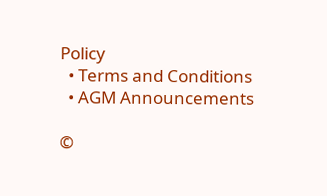Policy
  • Terms and Conditions
  • AGM Announcements

©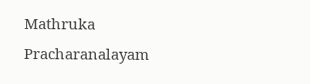Mathruka Pracharanalayam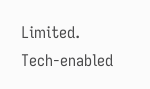Limited.
Tech-enabled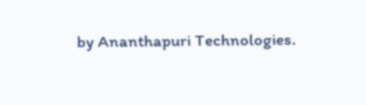by Ananthapuri Technologies.